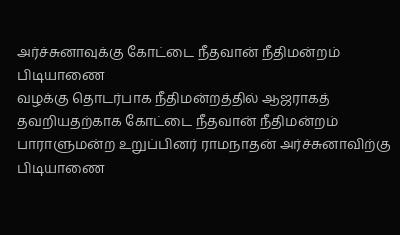அர்ச்சுனாவுக்கு கோட்டை நீதவான் நீதிமன்றம் பிடியாணை
வழக்கு தொடர்பாக நீதிமன்றத்தில் ஆஜராகத் தவறியதற்காக கோட்டை நீதவான் நீதிமன்றம் பாராளுமன்ற உறுப்பினர் ராமநாதன் அர்ச்சுனாவிற்கு பிடியாணை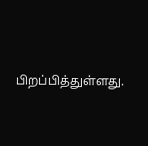பிறப்பித்துள்ளது.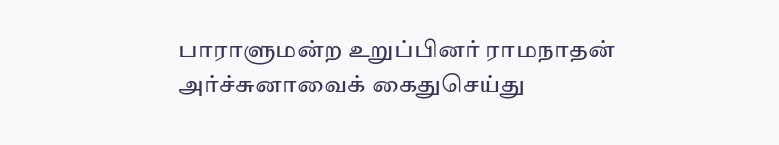பாராளுமன்ற உறுப்பினர் ராமநாதன் அர்ச்சுனாவைக் கைதுசெய்து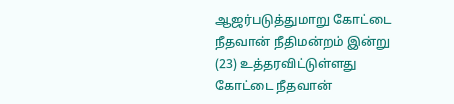ஆஜர்படுத்துமாறு கோட்டை நீதவான் நீதிமன்றம் இன்று (23) உத்தரவிட்டுள்ளது
கோட்டை நீதவான்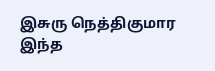இசுரு நெத்திகுமார இந்த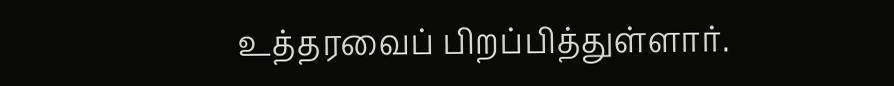உத்தரவைப் பிறப்பித்துள்ளார்.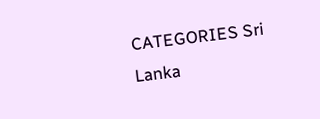CATEGORIES Sri Lanka